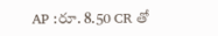AP :రూ. 8.50 CR తో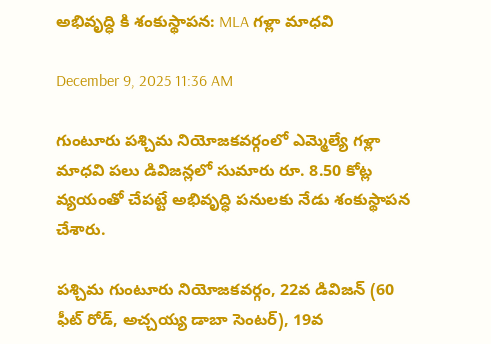అభివృద్ధి కి శంకుస్థాపన: MLA గళ్లా మాధవి

December 9, 2025 11:36 AM

గుంటూరు పశ్చిమ నియోజకవర్గంలో ఎమ్మెల్యే గళ్లా మాధవి పలు డివిజన్లలో సుమారు రూ. 8.50 కోట్ల వ్యయంతో చేపట్టే అభివృద్ధి పనులకు నేడు శంకుస్థాపన చేశారు.

పశ్చిమ గుంటూరు నియోజకవర్గం, 22వ డివిజన్ (60 ఫీట్ రోడ్, అచ్చయ్య డాబా సెంటర్), 19వ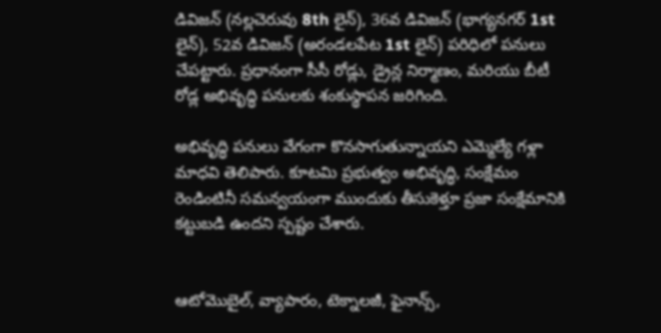డివిజన్ (నల్లచెరువు 8th లైన్), 36వ డివిజన్ (భాగ్యనగర్ 1st లైన్), 52వ డివిజన్ (అరండలపేట 1st లైన్) పరిధిలో పనులు చేపట్టారు. ప్రధానంగా సీసీ రోడ్లు, డ్రైన్ల నిర్మాణం, మరియు బీటీ రోడ్ల అభివృద్ధి పనులకు శంకుస్థాపన జరిగింది.

అభివృద్ధి పనులు వేగంగా కొనసాగుతున్నాయని ఎమ్మెల్యే గళ్లా మాధవి తెలిపారు. కూటమి ప్రభుత్వం అభివృద్ధి, సంక్షేమం రెండింటినీ సమన్వయంగా ముందుకు తీసుకెళ్తూ ప్రజా సంక్షేమానికి కట్టుబడి ఉందని స్పష్టం చేశారు.


ఆటోమొబైల్, వ్యాపారం, టెక్నాలజీ, ఫైనాన్స్,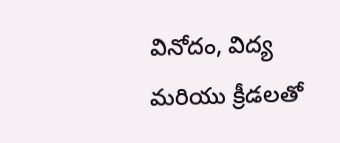వినోదం, విద్య మరియు క్రీడలతో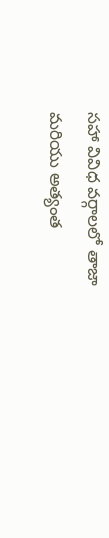సహా వివిధ వర్గాలలో తాజా మరియు అత్యంత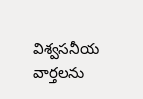విశ్వసనీయ వార్తలను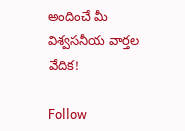అందించే మీ విశ్వసనీయ వార్తల వేదిక!

Follow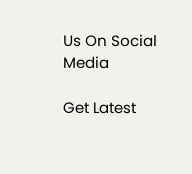Us On Social Media

Get Latest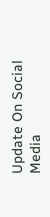Update On Social Media